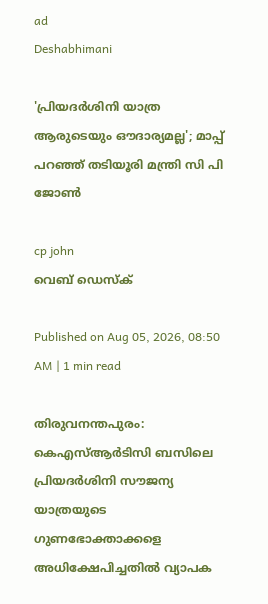ad
Deshabhimani

'പ്രിയദർശിനി യാത്ര ആരുടെയും ഔദാര്യമല്ല'; മാപ്പ് പറഞ്ഞ് തടിയൂരി മന്ത്രി സി പി ജോൺ

cp john
വെബ് ഡെസ്ക്

Published on Aug 05, 2026, 08:50 AM | 1 min read

തിരുവനന്തപുരം: കെഎസ്‌ആർടിസി ബസിലെ പ്രിയദർശിനി സ‍ൗജന്യ യാത്രയുടെ ഗുണഭോക്താക്കളെ അധിക്ഷേപിച്ചതിൽ വ്യാപക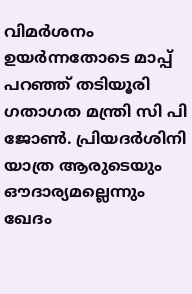വിമർശനം ഉയർന്നതോടെ മാപ്പ് പറഞ്ഞ് തടിയൂരി ഗതാഗത മന്ത്രി സി പി ജോൺ. പ്രിയദർശിനി യാത്ര ആരുടെയും ഔദാര്യമല്ലെന്നും ഖേദം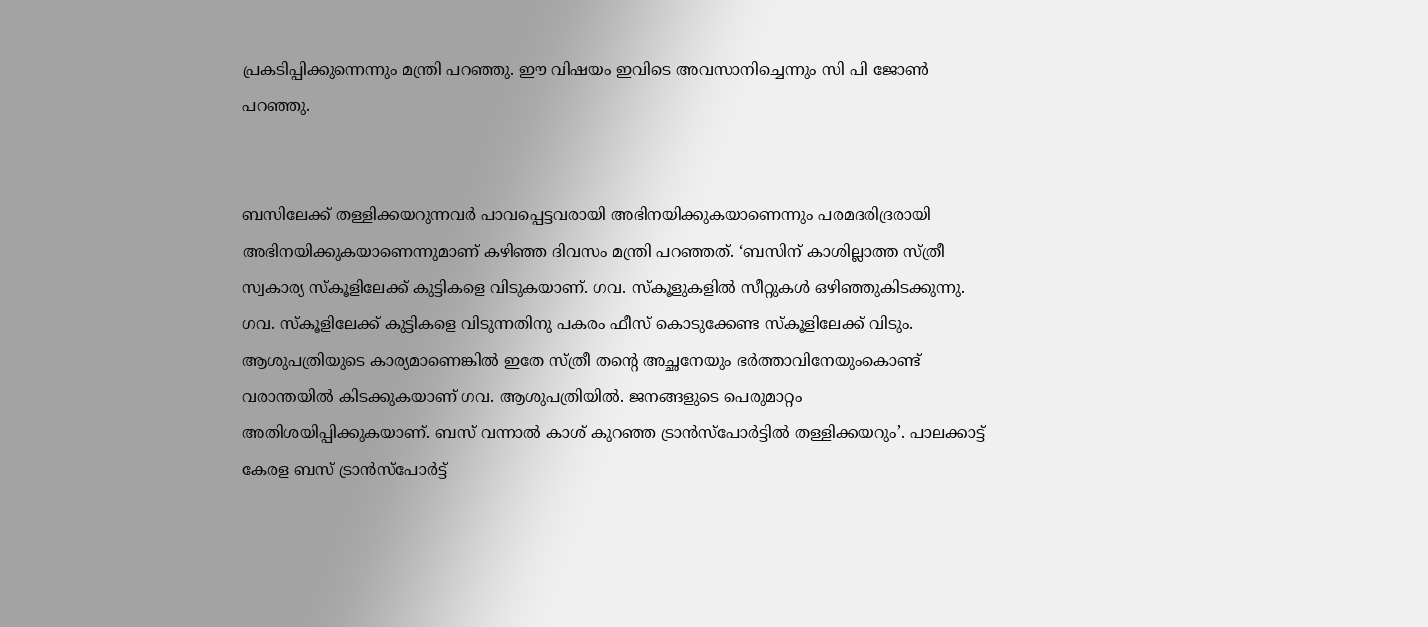പ്രകടിപ്പിക്കുന്നെന്നും മന്ത്രി പറഞ്ഞു. ഈ വിഷയം ഇവിടെ അവസാനിച്ചെന്നും സി പി ജോൺ പറഞ്ഞു.


ബസിലേക്ക്‌ തള്ളിക്കയറുന്നവർ പാവപ്പെട്ടവരായി അഭിനയിക്കുകയാണെന്നും പരമദരിദ്രരായി അഭിനയിക്കുകയാണെന്നുമാണ് കഴിഞ്ഞ ദിവസം മന്ത്രി പറഞ്ഞത്. ‘ബസിന്‌ കാശില്ലാത്ത സ്‌ത്രീ സ്വകാര്യ സ്‌കൂളിലേക്ക്‌ കുട്ടികളെ വിടുകയാണ്‌. ഗവ. സ്‌കൂളുകളിൽ സീറ്റുകൾ ഒഴിഞ്ഞുകിടക്കുന്നു. ഗവ. സ്‌കൂളിലേക്ക്‌ കുട്ടികളെ വിടുന്നതിനു പകരം ഫീസ്‌ കൊടുക്കേണ്ട സ്‌കൂളിലേക്ക്‌ വിടും. ആശുപത്രിയുടെ കാര്യമാണെങ്കിൽ ഇതേ സ്‌ത്രീ തന്റെ അച്ഛനേയും ഭർത്താവിനേയുംകൊണ്ട്‌ വരാന്തയിൽ കിടക്കുകയാണ്‌ ഗവ. ആശുപത്രിയിൽ. ജനങ്ങളുടെ പെരുമാറ്റം അതിശയിപ്പിക്കുകയാണ്‌. ബസ്‌ വന്നാൽ കാശ്‌ കുറഞ്ഞ ട്രാൻസ്‌പോർട്ടിൽ തള്ളിക്കയറും’. പാലക്കാട്ട്‌ കേരള ബസ്‌ ട്രാൻസ്‌പോർട്ട്‌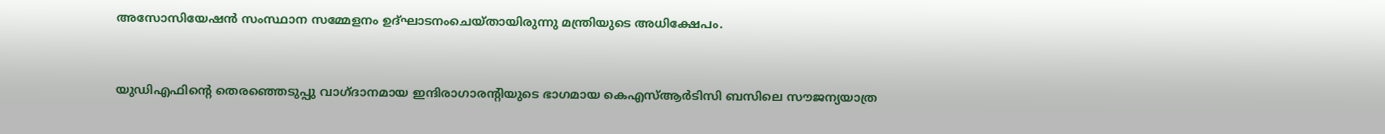അസോസിയേഷൻ സംസ്ഥാന സമ്മേളനം ഉദ്‌ഘാടനംചെയ്‌തായിരുന്നു മന്ത്രിയുടെ അധിക്ഷേപം.


യുഡിഎഫിന്റെ തെരഞ്ഞെടുപ്പു വാഗ്‌ദാനമായ ഇന്ദിരാഗാരന്റിയുടെ ഭാഗമായ കെഎസ്‌ആർടിസി ബസിലെ സ‍ൗജന്യയാത്ര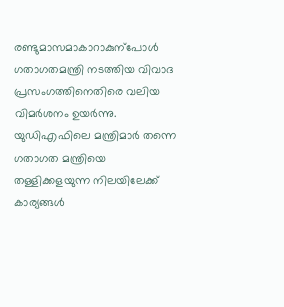രണ്ടുമാസമാകാറാകുന്പോള്‍ ഗതാഗതമന്ത്രി നടത്തിയ വിവാദ പ്രസംഗത്തിനെതിരെ വലിയ വിമർശനം ഉയർന്നു. യുഡിഎഫിലെ മന്ത്രിമാർ തന്നെ ഗതാഗത മന്ത്രിയെ തള്ളിക്കളയുന്ന നിലയിലേക്ക് കാര്യങ്ങൾ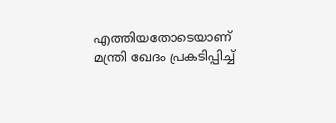എത്തിയതോടെയാണ് മന്ത്രി ഖേദം പ്രകടിപ്പിച്ച്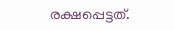രക്ഷപ്പെട്ടത്.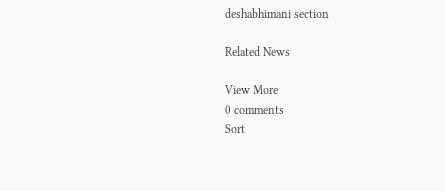deshabhimani section

Related News

View More
0 comments
Sort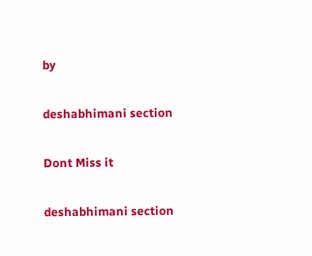by

deshabhimani section

Dont Miss it

deshabhimani section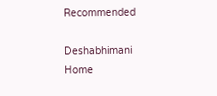Recommended

Deshabhimani
Home